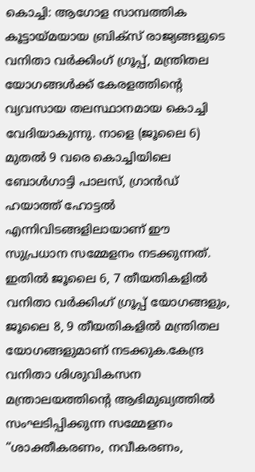കൊച്ചി: ആഗോള സാമ്പത്തിക കൂട്ടായ്മയായ ബ്രിക്സ് രാജ്യങ്ങളുടെ വനിതാ വർക്കിംഗ് ഗ്രൂപ്പ്, മന്ത്രിതല യോഗങ്ങൾക്ക് കേരളത്തിന്റെ വ്യവസായ തലസ്ഥാനമായ കൊച്ചി വേദിയാകുന്നു. നാളെ (ജൂലൈ 6) മുതൽ 9 വരെ കൊച്ചിയിലെ ബോൾഗാട്ടി പാലസ്, ഗ്രാൻഡ് ഹയാത്ത് ഹോട്ടൽ എന്നിവിടങ്ങളിലായാണ് ഈ സുപ്രധാന സമ്മേളനം നടക്കുന്നത്. ഇതിൽ ജൂലൈ 6, 7 തീയതികളിൽ വനിതാ വർക്കിംഗ് ഗ്രൂപ്പ് യോഗങ്ങളും, ജൂലൈ 8, 9 തീയതികളിൽ മന്ത്രിതല യോഗങ്ങളുമാണ് നടക്കുക.കേന്ദ്ര വനിതാ ശിശുവികസന മന്ത്രാലയത്തിന്റെ ആഭിമുഖ്യത്തിൽ സംഘടിപ്പിക്കുന്ന സമ്മേളനം “ശാക്തീകരണം, നവീകരണം,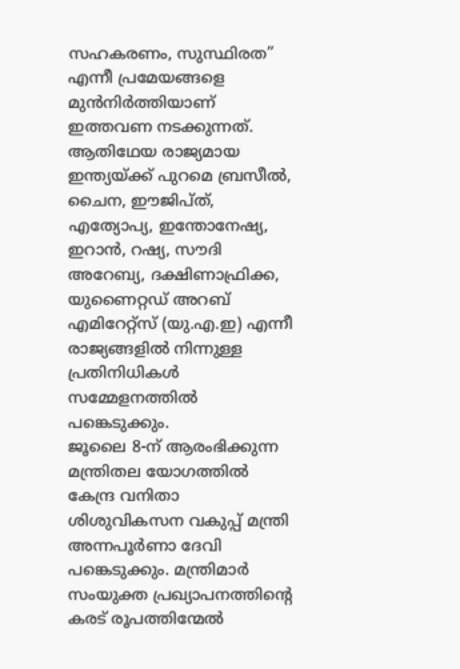സഹകരണം, സുസ്ഥിരത” എന്നീ പ്രമേയങ്ങളെ മുൻനിർത്തിയാണ് ഇത്തവണ നടക്കുന്നത്.
ആതിഥേയ രാജ്യമായ ഇന്ത്യയ്ക്ക് പുറമെ ബ്രസീൽ, ചൈന, ഈജിപ്ത്, എത്യോപ്യ, ഇന്തോനേഷ്യ, ഇറാൻ, റഷ്യ, സൗദി അറേബ്യ, ദക്ഷിണാഫ്രിക്ക, യുണൈറ്റഡ് അറബ് എമിറേറ്റ്സ് (യു.എ.ഇ) എന്നീ രാജ്യങ്ങളിൽ നിന്നുള്ള പ്രതിനിധികൾ സമ്മേളനത്തിൽ പങ്കെടുക്കും.
ജൂലൈ 8-ന് ആരംഭിക്കുന്ന മന്ത്രിതല യോഗത്തിൽ കേന്ദ്ര വനിതാ ശിശുവികസന വകുപ്പ് മന്ത്രി അന്നപൂർണാ ദേവി പങ്കെടുക്കും. മന്ത്രിമാർ സംയുക്ത പ്രഖ്യാപനത്തിന്റെ കരട് രൂപത്തിന്മേൽ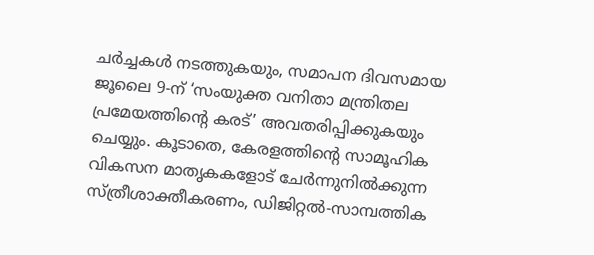ചർച്ചകൾ നടത്തുകയും, സമാപന ദിവസമായ ജൂലൈ 9-ന് ‘സംയുക്ത വനിതാ മന്ത്രിതല പ്രമേയത്തിന്റെ കരട്’ അവതരിപ്പിക്കുകയും ചെയ്യും. കൂടാതെ, കേരളത്തിന്റെ സാമൂഹിക വികസന മാതൃകകളോട് ചേർന്നുനിൽക്കുന്ന സ്ത്രീശാക്തീകരണം, ഡിജിറ്റൽ-സാമ്പത്തിക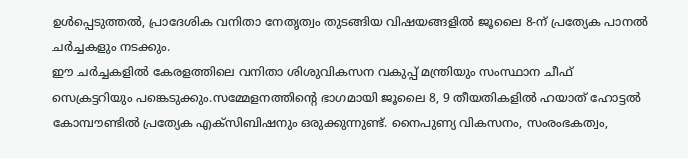ഉൾപ്പെടുത്തൽ, പ്രാദേശിക വനിതാ നേതൃത്വം തുടങ്ങിയ വിഷയങ്ങളിൽ ജൂലൈ 8-ന് പ്രത്യേക പാനൽ ചർച്ചകളും നടക്കും.
ഈ ചർച്ചകളിൽ കേരളത്തിലെ വനിതാ ശിശുവികസന വകുപ്പ് മന്ത്രിയും സംസ്ഥാന ചീഫ് സെക്രട്ടറിയും പങ്കെടുക്കും.സമ്മേളനത്തിന്റെ ഭാഗമായി ജൂലൈ 8, 9 തീയതികളിൽ ഹയാത് ഹോട്ടൽ കോമ്പൗണ്ടിൽ പ്രത്യേക എക്സിബിഷനും ഒരുക്കുന്നുണ്ട്. നൈപുണ്യ വികസനം, സംരംഭകത്വം,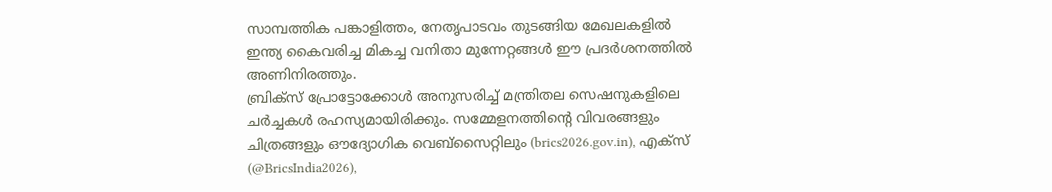സാമ്പത്തിക പങ്കാളിത്തം, നേതൃപാടവം തുടങ്ങിയ മേഖലകളിൽ ഇന്ത്യ കൈവരിച്ച മികച്ച വനിതാ മുന്നേറ്റങ്ങൾ ഈ പ്രദർശനത്തിൽ അണിനിരത്തും.
ബ്രിക്സ് പ്രോട്ടോക്കോൾ അനുസരിച്ച് മന്ത്രിതല സെഷനുകളിലെ ചർച്ചകൾ രഹസ്യമായിരിക്കും. സമ്മേളനത്തിന്റെ വിവരങ്ങളും ചിത്രങ്ങളും ഔദ്യോഗിക വെബ്സൈറ്റിലും (brics2026.gov.in), എക്സ് (@BricsIndia2026),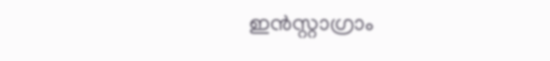ഇൻസ്റ്റാഗ്രാം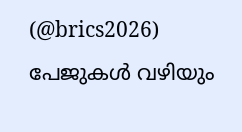(@brics2026) പേജുകൾ വഴിയും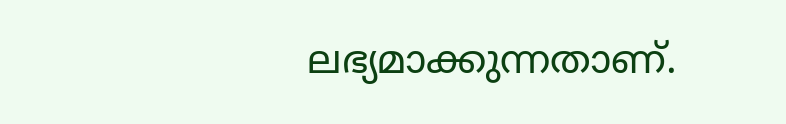ലഭ്യമാക്കുന്നതാണ്.